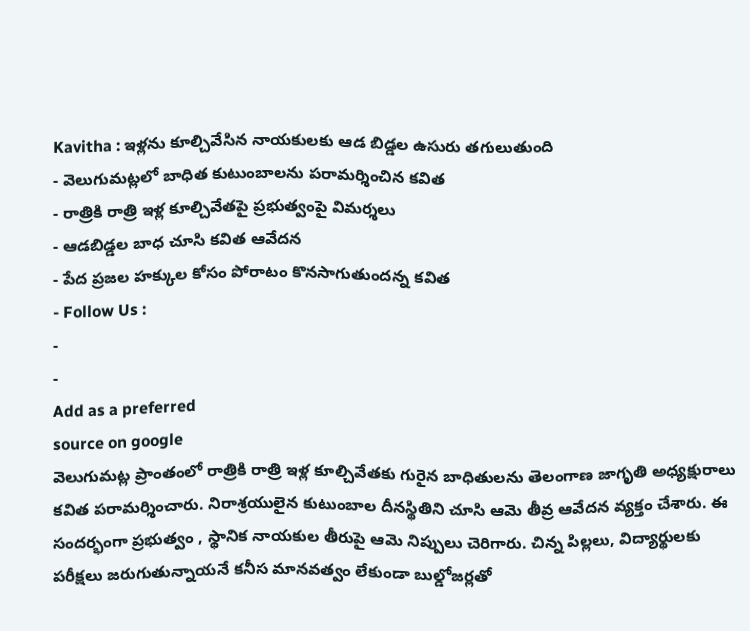Kavitha : ఇళ్లను కూల్చివేసిన నాయకులకు ఆడ బిడ్డల ఉసురు తగులుతుంది
- వెలుగుమట్లలో బాధిత కుటుంబాలను పరామర్శించిన కవిత
- రాత్రికి రాత్రి ఇళ్ల కూల్చివేతపై ప్రభుత్వంపై విమర్శలు
- ఆడబిడ్డల బాధ చూసి కవిత ఆవేదన
- పేద ప్రజల హక్కుల కోసం పోరాటం కొనసాగుతుందన్న కవిత
- Follow Us :
-
-
Add as a preferred
source on google
వెలుగుమట్ల ప్రాంతంలో రాత్రికి రాత్రి ఇళ్ల కూల్చివేతకు గురైన బాధితులను తెలంగాణ జాగృతి అధ్యక్షురాలు కవిత పరామర్శించారు. నిరాశ్రయులైన కుటుంబాల దీనస్థితిని చూసి ఆమె తీవ్ర ఆవేదన వ్యక్తం చేశారు. ఈ సందర్భంగా ప్రభుత్వం , స్థానిక నాయకుల తీరుపై ఆమె నిప్పులు చెరిగారు. చిన్న పిల్లలు, విద్యార్థులకు పరీక్షలు జరుగుతున్నాయనే కనీస మానవత్వం లేకుండా బుల్డోజర్లతో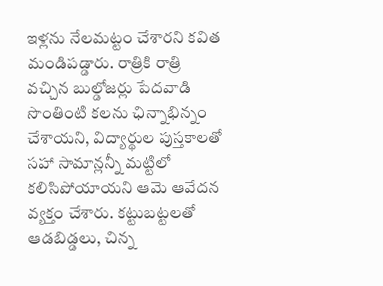ఇళ్లను నేలమట్టం చేశారని కవిత మండిపడ్డారు. రాత్రికి రాత్రి వచ్చిన బుల్డోజర్లు పేదవాడి సొంతింటి కలను ఛిన్నాభిన్నం చేశాయని, విద్యార్థుల పుస్తకాలతో సహా సామాన్లన్నీ మట్టిలో కలిసిపోయాయని ఆమె ఆవేదన వ్యక్తం చేశారు. కట్టుబట్టలతో ఆడబిడ్డలు, చిన్న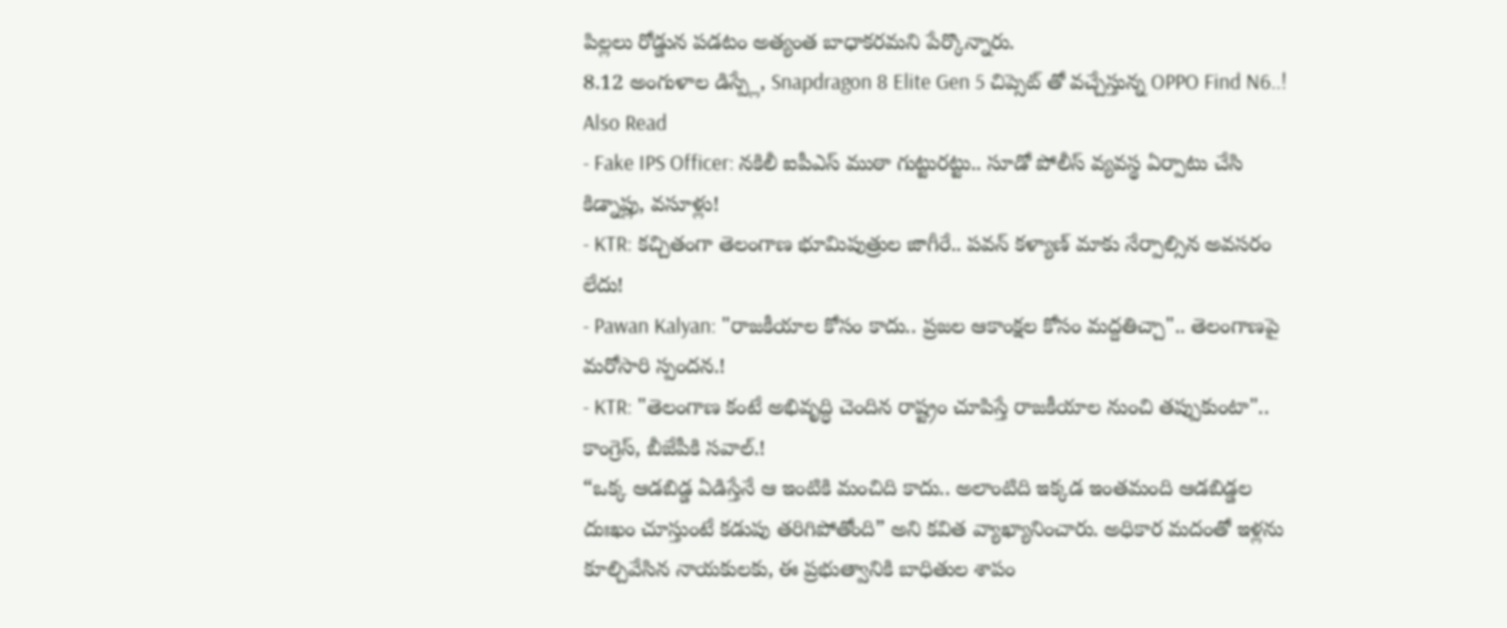పిల్లలు రోడ్డున పడటం అత్యంత బాధాకరమని పేర్కొన్నారు.
8.12 అంగుళాల డిస్ప్లే, Snapdragon 8 Elite Gen 5 చిప్సెట్ తో వచ్చేస్తున్న OPPO Find N6..!
Also Read
- Fake IPS Officer: నకిలీ ఐపీఎస్ ముఠా గుట్టురట్టు.. సూడో పోలీస్ వ్యవస్థ ఏర్పాటు చేసి కిడ్నాప్లు, వసూళ్లు!
- KTR: కచ్చితంగా తెలంగాణ భూమిపుత్రుల జాగీరే.. పవన్ కళ్యాణ్ మాకు నేర్పాల్సిన అవసరం లేదు!
- Pawan Kalyan: "రాజకీయాల కోసం కాదు.. ప్రజల ఆకాంక్షల కోసం మద్దతిచ్చా".. తెలంగాణపై మరోసారి స్పందన.!
- KTR: "తెలంగాణ కంటే అభివృద్ధి చెందిన రాష్ట్రం చూపిస్తే రాజకీయాల నుంచి తప్పుకుంటా".. కాంగ్రెస్, బీజేపీకి సవాల్.!
“ఒక్క ఆడబిడ్డ ఏడిస్తేనే ఆ ఇంటికి మంచిది కాదు.. అలాంటిది ఇక్కడ ఇంతమంది ఆడబిడ్డల దుఃఖం చూస్తుంటే కడుపు తరిగిపోతోంది” అని కవిత వ్యాఖ్యానించారు. అధికార మదంతో ఇళ్లను కూల్చివేసిన నాయకులకు, ఈ ప్రభుత్వానికి బాధితుల శాపం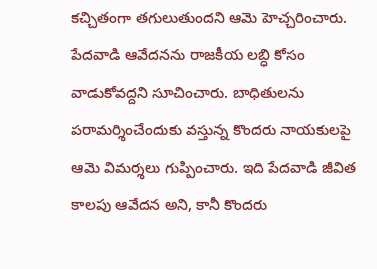కచ్చితంగా తగులుతుందని ఆమె హెచ్చరించారు. పేదవాడి ఆవేదనను రాజకీయ లబ్ధి కోసం వాడుకోవద్దని సూచించారు. బాధితులను పరామర్శించేందుకు వస్తున్న కొందరు నాయకులపై ఆమె విమర్శలు గుప్పించారు. ఇది పేదవాడి జీవిత కాలపు ఆవేదన అని, కానీ కొందరు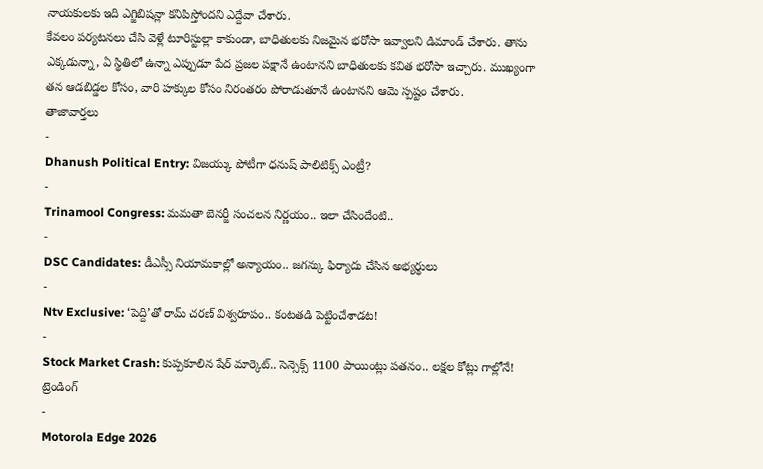నాయకులకు ఇది ఎగ్జిబిషన్లా కనిపిస్తోందని ఎద్దేవా చేశారు.
కేవలం పర్యటనలు చేసి వెళ్లే టూరిస్టుల్లా కాకుండా, బాధితులకు నిజమైన భరోసా ఇవ్వాలని డిమాండ్ చేశారు. తాను ఎక్కడున్నా, ఏ స్థితిలో ఉన్నా ఎప్పుడూ పేద ప్రజల పక్షానే ఉంటానని బాధితులకు కవిత భరోసా ఇచ్చారు. ముఖ్యంగా తన ఆడబిడ్డల కోసం, వారి హక్కుల కోసం నిరంతరం పోరాడుతూనే ఉంటానని ఆమె స్పష్టం చేశారు.
తాజావార్తలు
-
Dhanush Political Entry: విజయ్కు పోటీగా ధనుష్ పాలిటిక్స్ ఎంట్రీ?
-
Trinamool Congress: మమతా బెనర్జీ సంచలన నిర్ణయం.. ఇలా చేసిందేంటి..
-
DSC Candidates: డీఎస్సీ నియామకాల్లో అన్యాయం.. జగన్కు ఫిర్యాదు చేసిన అభ్యర్థులు
-
Ntv Exclusive: ‘పెద్ది’తో రామ్ చరణ్ విశ్వరూపం.. కంటతడి పెట్టించేశాడట!
-
Stock Market Crash: కుప్పకూలిన షేర్ మార్కెట్.. సెన్సెక్స్ 1100 పాయింట్లు పతనం.. లక్షల కోట్లు గాల్లోనే!
ట్రెండింగ్
-
Motorola Edge 2026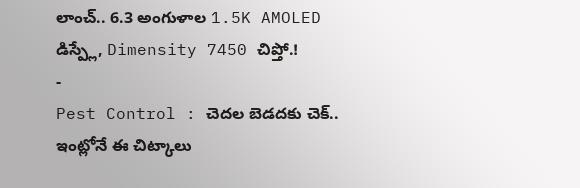లాంచ్.. 6.3 అంగుళాల 1.5K AMOLED డిస్ప్లే, Dimensity 7450 చిప్తో.!
-
Pest Control : చెదల బెడదకు చెక్.. ఇంట్లోనే ఈ చిట్కాలు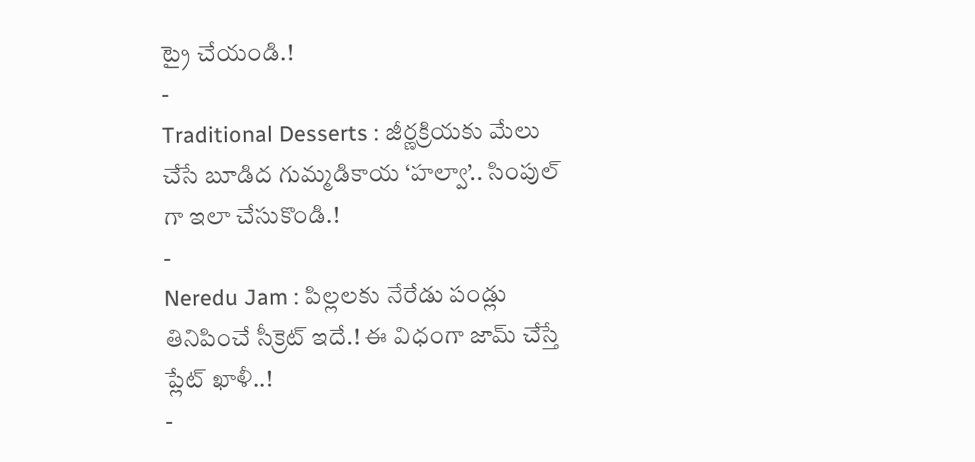ట్రై చేయండి.!
-
Traditional Desserts : జీర్ణక్రియకు మేలు చేసే బూడిద గుమ్మడికాయ ‘హల్వా’.. సింపుల్ గా ఇలా చేసుకొండి.!
-
Neredu Jam : పిల్లలకు నేరేడు పండ్లు తినిపించే సీక్రెట్ ఇదే.! ఈ విధంగా జామ్ చేస్తే ప్లేట్ ఖాళీ..!
-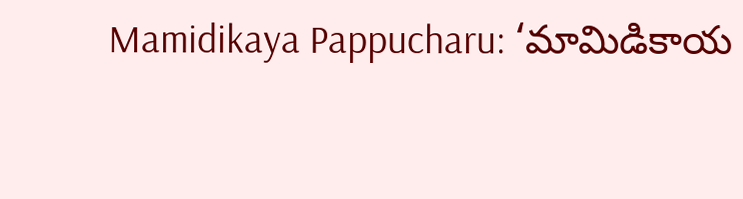Mamidikaya Pappucharu: ‘మామిడికాయ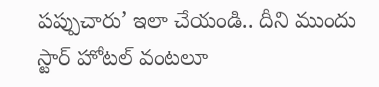పప్పుచారు’ ఇలా చేయండి.. దీని ముందు స్టార్ హోటల్ వంటలూ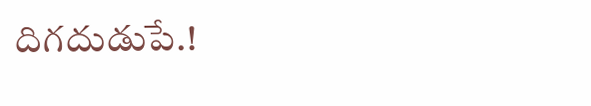దిగదుడుపే.!